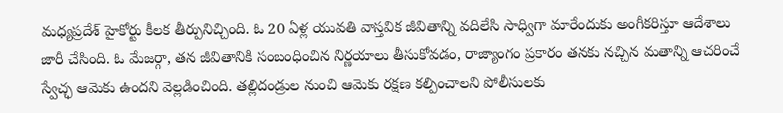మధ్యప్రదేశ్ హైకోర్టు కీలక తీర్పునిచ్చింది. ఓ 20 ఏళ్ల యువతి వాస్తవిక జీవితాన్ని వదిలేసి సాధ్విగా మారేందుకు అంగీకరిస్తూ ఆదేశాలు జారీ చేసింది. ఓ మేజర్గా, తన జీవితానికి సంబంధించిన నిర్ణయాలు తీసుకోవడం, రాజ్యాంగం ప్రకారం తనకు నచ్చిన మతాన్ని ఆచరించే స్వేచ్ఛ ఆమెకు ఉందని వెల్లడించింది. తల్లిదండ్రుల నుంచి ఆమెకు రక్షణ కల్పించాలని పోలీసులకు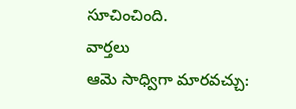సూచించింది.
వార్తలు
ఆమె సాధ్విగా మారవచ్చు: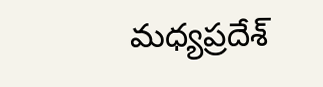మధ్యప్రదేశ్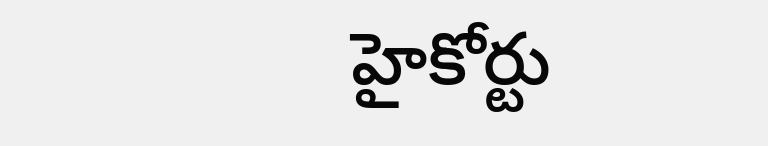హైకోర్టు